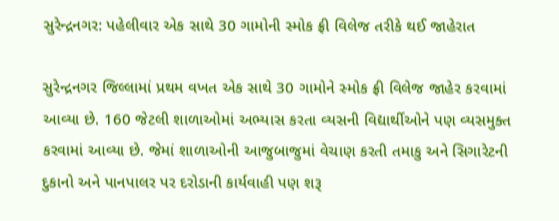સુરેન્દ્રનગર: પહેલીવાર એક સાથે 30 ગામોની સ્મોક ફ્રી વિલેજ તરીકે થઈ જાહેરાત

સુરેન્દ્રનગર જિલ્લામાં પ્રથમ વખત એક સાથે 30 ગામોને સ્મોક ફ્રી વિલેજ જાહેર કરવામાં આવ્યા છે. 160 જેટલી શાળાઓમાં અભ્યાસ કરતા વ્યસની વિદ્યાર્થીઓને પણ વ્યસમુક્ત કરવામાં આવ્યા છે. જેમાં શાળાઓની આજુબાજુમાં વેચાણ કરતી તમાકુ અને સિગારેટની દુકાનો અને પાનપાલર પર દરોડાની કાર્યવાહી પણ શરૂ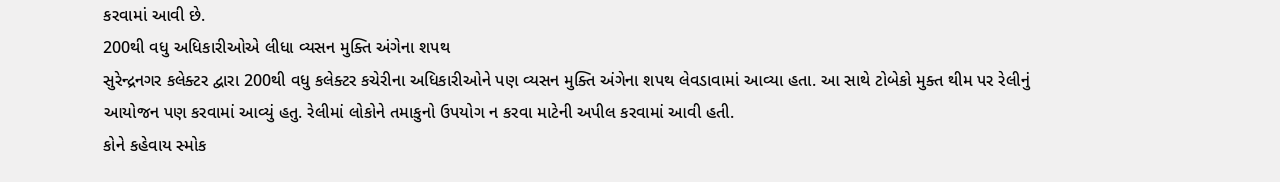કરવામાં આવી છે.
200થી વધુ અધિકારીઓએ લીધા વ્યસન મુક્તિ અંગેના શપથ
સુરેન્દ્રનગર કલેક્ટર દ્વારા 200થી વધુ કલેક્ટર કચેરીના અધિકારીઓને પણ વ્યસન મુક્તિ અંગેના શપથ લેવડાવામાં આવ્યા હતા. આ સાથે ટોબેકો મુક્ત થીમ પર રેલીનું આયોજન પણ કરવામાં આવ્યું હતુ. રેલીમાં લોકોને તમાકુનો ઉપયોગ ન કરવા માટેની અપીલ કરવામાં આવી હતી.
કોને કહેવાય સ્મોક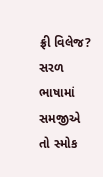ફ્રી વિલેજ?
સરળ ભાષામાં સમજીએ તો સ્મોક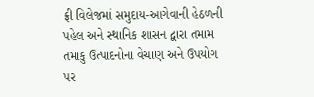ફ્રી વિલેજમાં સમુદાય-આગેવાની હેઠળની પહેલ અને સ્થાનિક શાસન દ્વારા તમામ તમાકુ ઉત્પાદનોના વેચાણ અને ઉપયોગ પર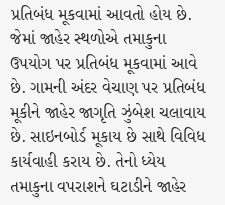પ્રતિબંધ મૂકવામાં આવતો હોય છે. જેમાં જાહેર સ્થળોએ તમાકુના ઉપયોગ પર પ્રતિબંધ મૂકવામાં આવે છે. ગામની અંદર વેચાણ પર પ્રતિબંધ મૂકીને જાહેર જાગૃતિ ઝુંબેશ ચલાવાય છે. સાઇનબોર્ડ મૂકાય છે સાથે વિવિધ કાર્યવાહી કરાય છે. તેનો ધ્યેય તમાકુના વપરાશને ઘટાડીને જાહેર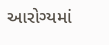આરોગ્યમાં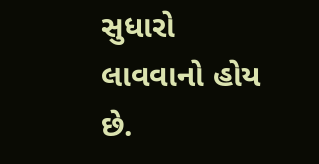સુધારો લાવવાનો હોય છે.